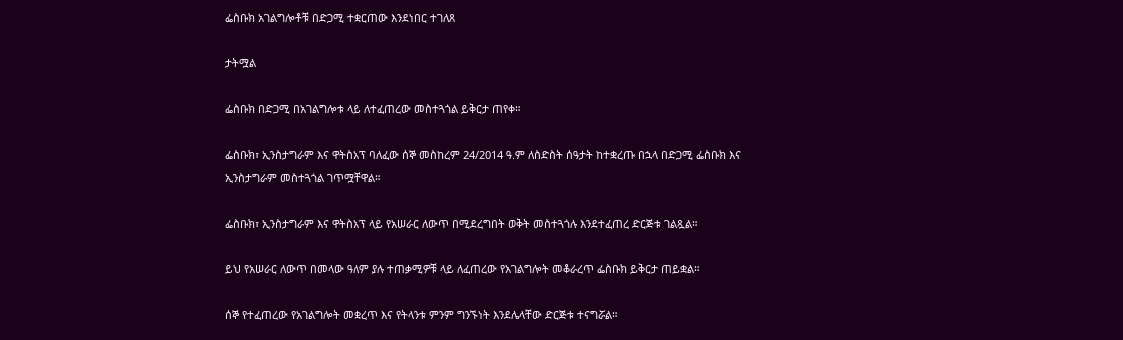ፌስቡክ አገልግሎቶቹ በድጋሚ ተቋርጠው እንደነበር ተገለጸ

ታትሟል

ፌስቡክ በድጋሚ በአገልግሎቱ ላይ ለተፈጠረው መስተጓጎል ይቅርታ ጠየቀ።

ፌስቡክ፣ ኢንስታግራም እና ዋትስአፕ ባለፈው ሰኞ መስከረም 24/2014 ዓ.ም ለስድስት ሰዓታት ከተቋረጡ በኋላ በድጋሚ ፌስቡክ እና ኢንስታግራም መስተጓጎል ገጥሟቸዋል።

ፌስቡክ፣ ኢንስታግራም እና ዋትስአፕ ላይ የአሠራር ለውጥ በሚደረግበት ወቅት መስተጓጎሉ እንደተፈጠረ ድርጅቱ ገልጿል።

ይህ የአሠራር ለውጥ በመላው ዓለም ያሉ ተጠቃሚዎቹ ላይ ለፈጠረው የአገልግሎት መቆራረጥ ፌስቡክ ይቅርታ ጠይቋል።

ሰኞ የተፈጠረው የአገልግሎት መቋረጥ እና የትላንቱ ምንም ግንኙነት እንደሌላቸው ድርጅቱ ተናግሯል።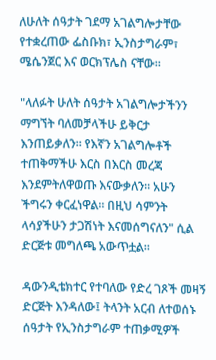ለሁለት ሰዓታት ገደማ አገልግሎታቸው የተቋረጠው ፌስቡክ፣ ኢንስታግራም፣ ሜሴንጀር እና ወርክፕሌስ ናቸው።

"ላለፉት ሁለት ሰዓታት አገልግሎታችንን ማግኘት ባለመቻላችሁ ይቅርታ እንጠይቃለን። የእኛን አገልግሎቶች ተጠቅማችሁ እርስ በእርስ መረጃ እንደምትለዋወጡ እናውቃለን። አሁን ችግሩን ቀርፈነዋል። በዚህ ሳምንት ላሳያችሁን ታጋሽነት እናመሰግናለን" ሲል ድርጅቱ መግለጫ አውጥቷል።

ዳውንዲቴክተር የተባለው የድረ ገጾች መዛኝ ድርጅት እንዳለው፤ ትላንት አርብ ለተወሰኑ ሰዓታት የኢንስታግራም ተጠቃሚዎች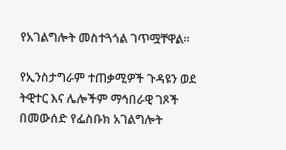የአገልግሎት መስተጓጎል ገጥሟቸዋል።

የኢንስታግራም ተጠቃሚዎች ጉዳዩን ወደ ትዊተር እና ሌሎችም ማኅበራዊ ገጾች በመውሰድ የፌስቡክ አገልግሎት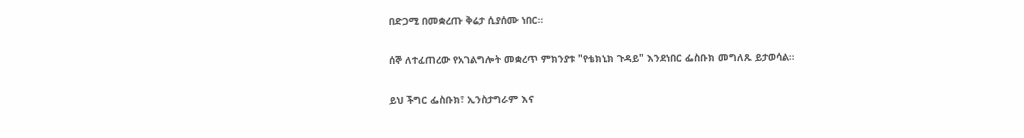በድጋሚ በመቋረጡ ቅሬታ ሲያሰሙ ነበር።

ሰኞ ለተፈጠረው የአገልግሎት መቋረጥ ምክንያቱ "የቴክኒክ ጉዳይ" እንደነበር ፌስቡክ መግለጹ ይታወሳል።

ይህ ችግር ፌስቡክ፣ ኢንስታግራም እና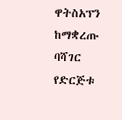ዋትስአፕን ከማቋረጡ ባሻገር የድርጅቱ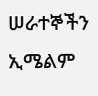ሠራተኞችን ኢሜልም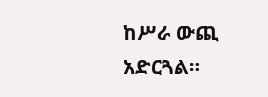ከሥራ ውጪ አድርጓል።